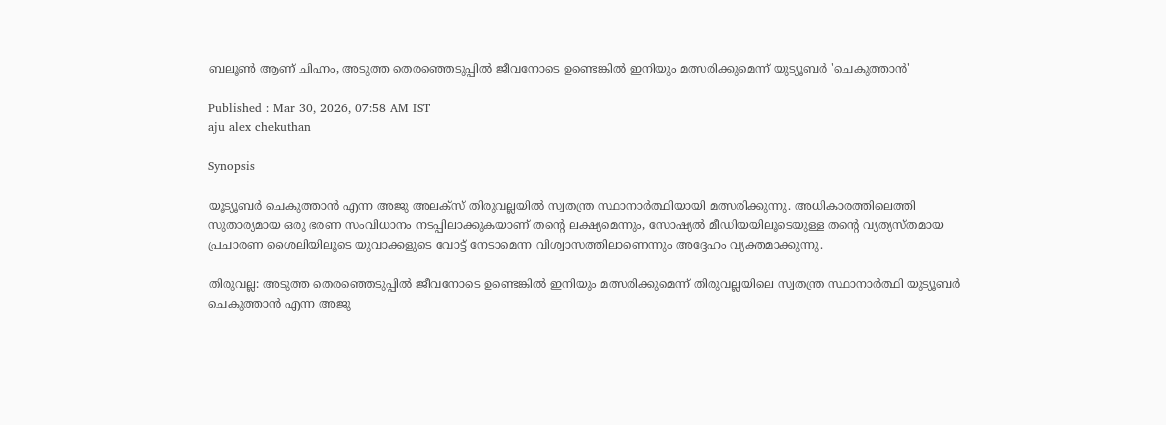ബലൂൺ ആണ് ചിഹ്നം, അടുത്ത തെരഞ്ഞെടുപ്പിൽ ജീവനോടെ ഉണ്ടെങ്കിൽ ഇനിയും മത്സരിക്കുമെന്ന് യുട്യൂബർ 'ചെകുത്താൻ'

Published : Mar 30, 2026, 07:58 AM IST
aju alex chekuthan

Synopsis

യൂട്യൂബർ ചെകുത്താൻ എന്ന അജു അലക്സ് തിരുവല്ലയിൽ സ്വതന്ത്ര സ്ഥാനാർത്ഥിയായി മത്സരിക്കുന്നു. അധികാരത്തിലെത്തി സുതാര്യമായ ഒരു ഭരണ സംവിധാനം നടപ്പിലാക്കുകയാണ് തൻ്റെ ലക്ഷ്യമെന്നും, സോഷ്യൽ മീഡിയയിലൂടെയുള്ള തൻ്റെ വ്യത്യസ്തമായ പ്രചാരണ ശൈലിയിലൂടെ യുവാക്കളുടെ വോട്ട് നേടാമെന്ന വിശ്വാസത്തിലാണെന്നും അദ്ദേഹം വ്യക്തമാക്കുന്നു.

തിരുവല്ല: അടുത്ത തെരഞ്ഞെടുപ്പിൽ ജീവനോടെ ഉണ്ടെങ്കിൽ ഇനിയും മത്സരിക്കുമെന്ന് തിരുവല്ലയിലെ സ്വതന്ത്ര സ്ഥാനാര്‍ത്ഥി യുട്യൂബർ ചെകുത്താൻ എന്ന അജു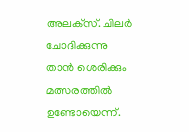അലക്‌സ്. ചിലർ ചോദിക്കുന്നു താൻ ശെരിക്കും മത്സരത്തിൽ ഉണ്ടോയെന്ന്.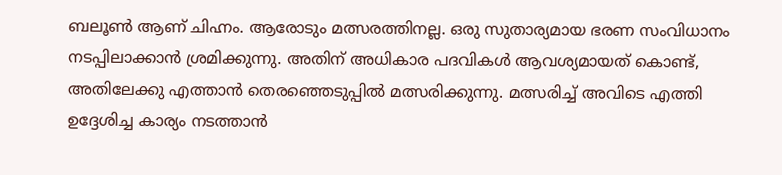ബലൂൺ ആണ് ചിഹ്നം. ആരോടും മത്സരത്തിനല്ല. ഒരു സുതാര്യമായ ഭരണ സംവിധാനം നടപ്പിലാക്കാൻ ശ്രമിക്കുന്നു. അതിന് അധികാര പദവികൾ ആവശ്യമായത് കൊണ്ട്, അതിലേക്കു എത്താൻ തെരഞ്ഞെടുപ്പിൽ മത്സരിക്കുന്നു. മത്സരിച്ച് അവിടെ എത്തി ഉദ്ദേശിച്ച കാര്യം നടത്താൻ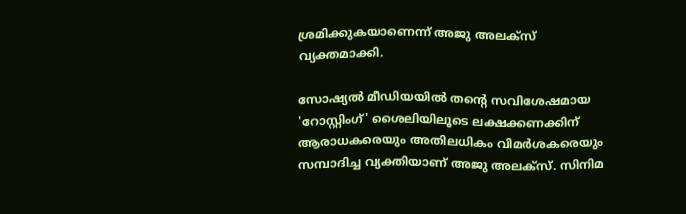ശ്രമിക്കുകയാണെന്ന് അജു അലക്സ് വ്യക്തമാക്കി.

സോഷ്യൽ മീഡിയയിൽ തന്റെ സവിശേഷമായ 'റോസ്റ്റിംഗ്' ശൈലിയിലൂടെ ലക്ഷക്കണക്കിന് ആരാധകരെയും അതിലധികം വിമർശകരെയും സമ്പാദിച്ച വ്യക്തിയാണ് അജു അലക്സ്. സിനിമ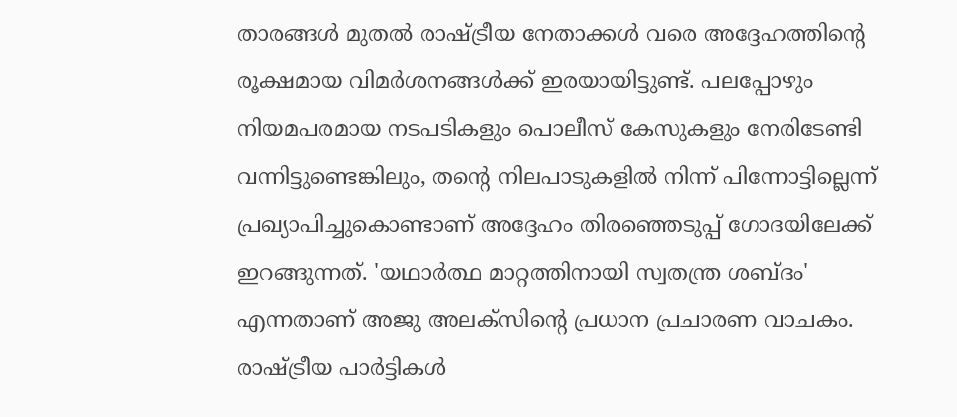താരങ്ങൾ മുതൽ രാഷ്ട്രീയ നേതാക്കൾ വരെ അദ്ദേഹത്തിന്റെ രൂക്ഷമായ വിമർശനങ്ങൾക്ക് ഇരയായിട്ടുണ്ട്. പലപ്പോഴും നിയമപരമായ നടപടികളും പൊലീസ് കേസുകളും നേരിടേണ്ടി വന്നിട്ടുണ്ടെങ്കിലും, തന്റെ നിലപാടുകളിൽ നിന്ന് പിന്നോട്ടില്ലെന്ന് പ്രഖ്യാപിച്ചുകൊണ്ടാണ് അദ്ദേഹം തിരഞ്ഞെടുപ്പ് ഗോദയിലേക്ക് ഇറങ്ങുന്നത്. 'യഥാർത്ഥ മാറ്റത്തിനായി സ്വതന്ത്ര ശബ്ദം' എന്നതാണ് അജു അലക്സിന്റെ പ്രധാന പ്രചാരണ വാചകം. രാഷ്ട്രീയ പാർട്ടികൾ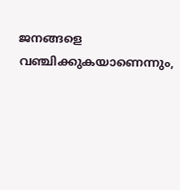ജനങ്ങളെ വഞ്ചിക്കുകയാണെന്നും,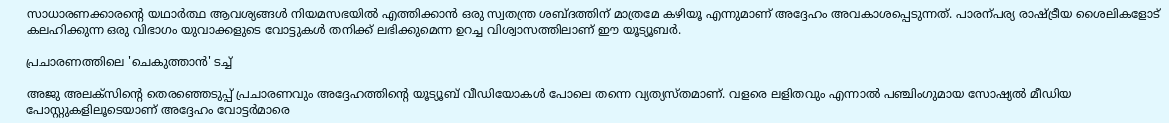സാധാരണക്കാരന്റെ യഥാർത്ഥ ആവശ്യങ്ങൾ നിയമസഭയിൽ എത്തിക്കാൻ ഒരു സ്വതന്ത്ര ശബ്ദത്തിന് മാത്രമേ കഴിയൂ എന്നുമാണ് അദ്ദേഹം അവകാശപ്പെടുന്നത്. പാരന്പര്യ രാഷ്ട്രീയ ശൈലികളോട് കലഹിക്കുന്ന ഒരു വിഭാഗം യുവാക്കളുടെ വോട്ടുകൾ തനിക്ക് ലഭിക്കുമെന്ന ഉറച്ച വിശ്വാസത്തിലാണ് ഈ യൂട്യൂബർ.

പ്രചാരണത്തിലെ 'ചെകുത്താൻ' ടച്ച്

അജു അലക്സിന്റെ തെരഞ്ഞെടുപ്പ് പ്രചാരണവും അദ്ദേഹത്തിന്റെ യൂട്യൂബ് വീഡിയോകൾ പോലെ തന്നെ വ്യത്യസ്തമാണ്. വളരെ ലളിതവും എന്നാൽ പഞ്ചിംഗുമായ സോഷ്യൽ മീഡിയ പോസ്റ്റുകളിലൂടെയാണ് അദ്ദേഹം വോട്ടർമാരെ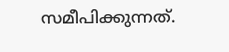സമീപിക്കുന്നത്.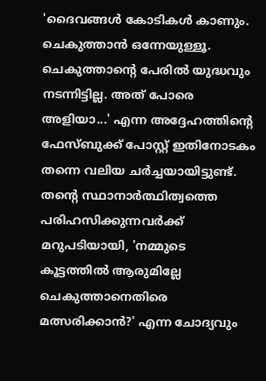'ദൈവങ്ങൾ കോടികൾ കാണും. ചെകുത്താൻ ഒന്നേയുള്ളൂ. ചെകുത്താന്റെ പേരിൽ യുദ്ധവും നടന്നിട്ടില്ല. അത് പോരെ അളിയാ...' എന്ന അദ്ദേഹത്തിന്റെ ഫേസ്ബുക്ക് പോസ്റ്റ് ഇതിനോടകം തന്നെ വലിയ ചർച്ചയായിട്ടുണ്ട്. തന്റെ സ്ഥാനാർത്ഥിത്വത്തെ പരിഹസിക്കുന്നവർക്ക് മറുപടിയായി, 'നമ്മുടെ കൂട്ടത്തിൽ ആരുമില്ലേ ചെകുത്താനെതിരെ മത്സരിക്കാൻ?' എന്ന ചോദ്യവും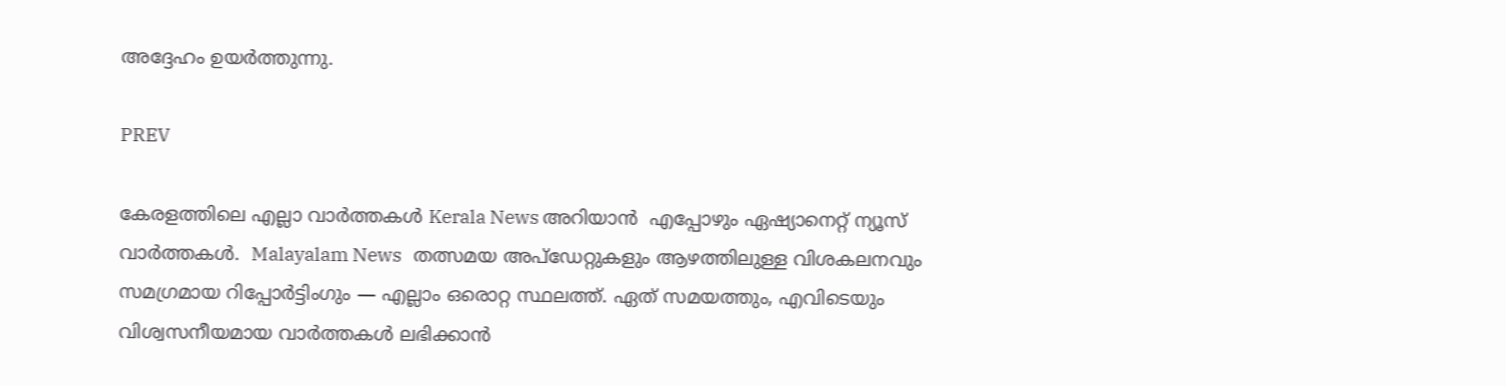അദ്ദേഹം ഉയർത്തുന്നു.

PREV

കേരളത്തിലെ എല്ലാ വാർത്തകൾ Kerala News അറിയാൻ  എപ്പോഴും ഏഷ്യാനെറ്റ് ന്യൂസ് വാർത്തകൾ.  Malayalam News   തത്സമയ അപ്‌ഡേറ്റുകളും ആഴത്തിലുള്ള വിശകലനവും സമഗ്രമായ റിപ്പോർട്ടിംഗും — എല്ലാം ഒരൊറ്റ സ്ഥലത്ത്. ഏത് സമയത്തും, എവിടെയും വിശ്വസനീയമായ വാർത്തകൾ ലഭിക്കാൻ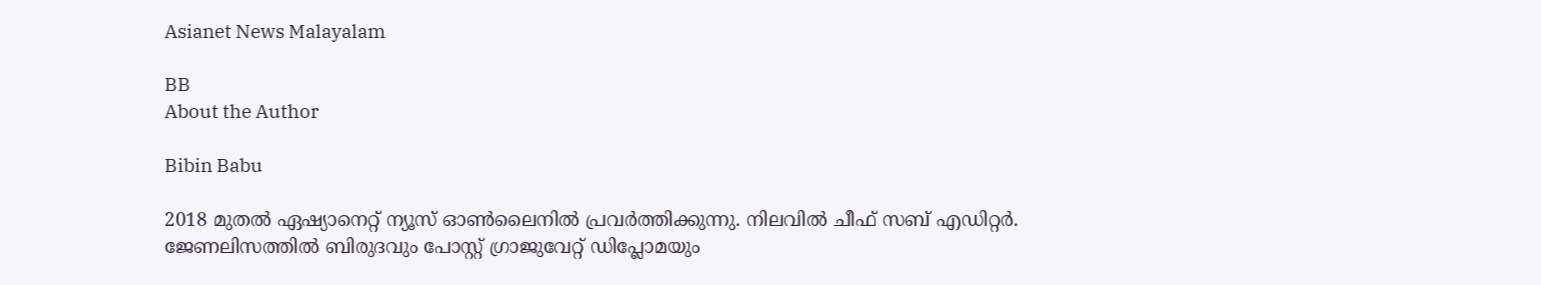Asianet News Malayalam

BB
About the Author

Bibin Babu

2018 മുതല്‍ ഏഷ്യാനെറ്റ് ന്യൂസ് ഓണ്‍ലൈനില്‍ പ്രവര്‍ത്തിക്കുന്നു. നിലവില്‍ ചീഫ് സബ് എഡിറ്റർ. ജേണലിസത്തില്‍ ബിരുദവും പോസ്റ്റ് ഗ്രാജുവേറ്റ് ഡിപ്ലോമയും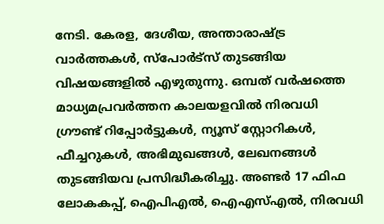നേടി. കേരള, ദേശീയ, അന്താരാഷ്ട്ര വാര്‍ത്തകള്‍, സ്പോര്‍ട്സ് തുടങ്ങിയ വിഷയങ്ങളില്‍ എഴുതുന്നു. ഒമ്പത് വര്‍ഷത്തെ മാധ്യമപ്രവര്‍ത്തന കാലയളവില്‍ നിരവധി ഗ്രൗണ്ട് റിപ്പോര്‍ട്ടുകള്‍, ന്യൂസ് സ്റ്റോറികള്‍, ഫീച്ചറുകള്‍, അഭിമുഖങ്ങള്‍, ലേഖനങ്ങള്‍ തുടങ്ങിയവ പ്രസിദ്ധീകരിച്ചു. അണ്ടര്‍ 17 ഫിഫ ലോകകപ്പ്, ഐപിഎൽ, ഐഎസ്എൽ, നിരവധി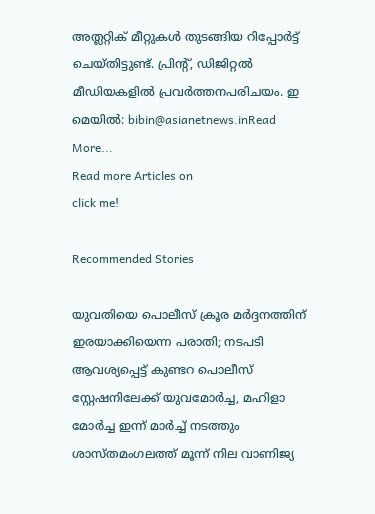അത്ലറ്റിക് മീറ്റുകൾ തുടങ്ങിയ റിപ്പോര്‍ട്ട് ചെയ്തിട്ടുണ്ട്. പ്രിന്‍റ്, ഡിജിറ്റല്‍ മീഡിയകളില്‍ പ്രവര്‍ത്തനപരിചയം. ഇ മെയില്‍: bibin@asianetnews.inRead More...
Read more Articles on
click me!

Recommended Stories

യുവതിയെ പൊലീസ് ക്രൂര മർദ്ദനത്തിന് ഇരയാക്കിയെന്ന പരാതി; നടപടി ആവശ്യപ്പെട്ട് കുണ്ടറ പൊലീസ് സ്റ്റേഷനിലേക്ക് യുവമോർച്ച, മഹിളാ മോർച്ച ഇന്ന് മാർച്ച് നടത്തും
ശാസ്തമംഗലത്ത് മൂന്ന് നില വാണിജ്യ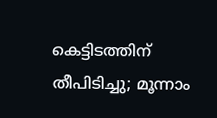കെട്ടിടത്തിന് തീപിടിച്ചു; മൂന്നാം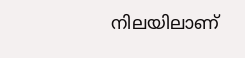നിലയിലാണ്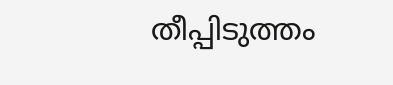തീപ്പിടുത്തം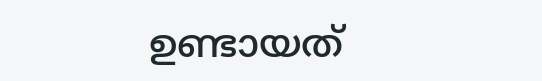ഉണ്ടായത്